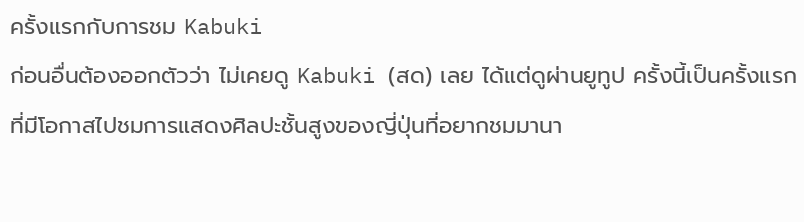ครั้งแรกกับการชม Kabuki
ก่อนอื่นต้องออกตัวว่า ไม่เคยดู Kabuki (สด) เลย ได้แต่ดูผ่านยูทูป ครั้งนี้เป็นครั้งแรกที่มีโอกาสไปชมการแสดงศิลปะชั้นสูงของญี่ปุ่นที่อยากชมมานา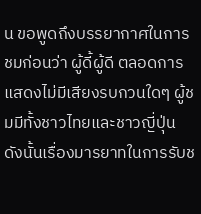น ขอพูดถึงบรรยากาศในการชมก่อนว่า ผู้ดี้ผู้ดี ตลอดการแสดงไม่มีเสียงรบกวนใดๆ ผู้ชมมีทั้งชาวไทยและชาวญี่ปุ่น ดังนั้นเรื่องมารยาทในการรับช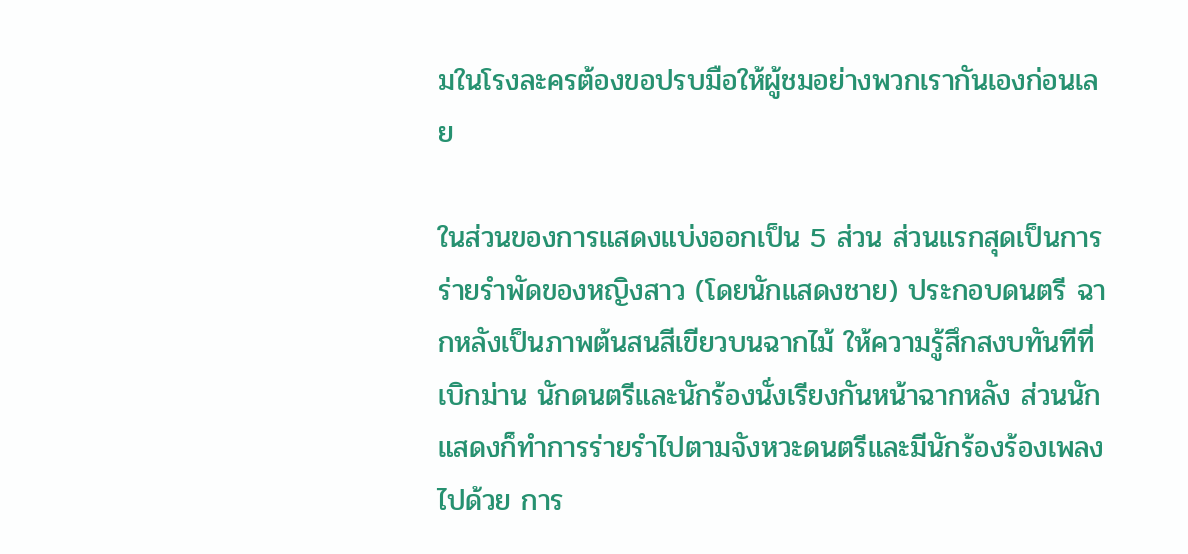มในโรงละครต้องขอปรบมือให้ผู้ชมอย่างพวกเรากันเองก่อนเลย

ในส่วนของการแสดงแบ่งออกเป็น 5 ส่วน ส่วนแรกสุดเป็นการร่ายรำพัดของหญิงสาว (โดยนักแสดงชาย) ประกอบดนตรี ฉากหลังเป็นภาพต้นสนสีเขียวบนฉากไม้ ให้ความรู้สึกสงบทันทีที่เบิกม่าน นักดนตรีและนักร้องนั่งเรียงกันหน้าฉากหลัง ส่วนนักแสดงก็ทำการร่ายรำไปตามจังหวะดนตรีและมีนักร้องร้องเพลงไปด้วย การ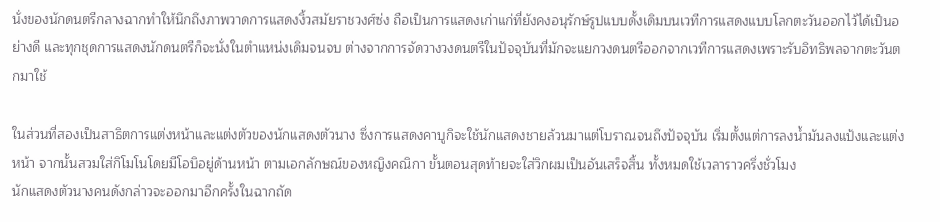นั่งของนักดนตรีกลางฉากทำให้นึกถึงภาพวาดการแสดงงิ้วสมัยราชวงศ์ซ่ง ถือเป็นการแสดงเก่าแก่ที่ยังคงอนุรักษ์รูปแบบดั้งเดิมบนเวทีการแสดงแบบโลกตะวันออกไว้ได้เป็นอย่างดี และทุกชุดการแสดงนักดนตรีก็จะนั่งในตำแหน่งเดิมจนจบ ต่างจากการจัดวางวงดนตรีในปัจจุบันที่มักจะแยกวงดนตรีออกจากเวทีการแสดงเพราะรับอิทธิพลจากตะวันตกมาใช้

ในส่วนที่สองเป็นสาธิตการแต่งหน้าและแต่งตัวของนักแสดงตัวนาง ซึ่งการแสดงคาบูกิจะใช้นักแสดงชายล้วนมาแต่โบราณจนถึงปัจจุบัน เริ่มตั้งแต่การลงน้ำมันลงแป้งและแต่งหน้า จากนั้นสวมใส่กิโมโนโดยมีโอบิอยู่ด้านหน้า ตามเอกลักษณ์ของหญิงคณิกา ขั้นตอนสุดท้ายจะใส่วิกผมเป็นอันเสร็จสิ้น ทั้งหมดใช้เวลาราวครึ่งชั่วโมง
นักแสดงตัวนางคนดังกล่าวจะออกมาอีกครั้งในฉากถัด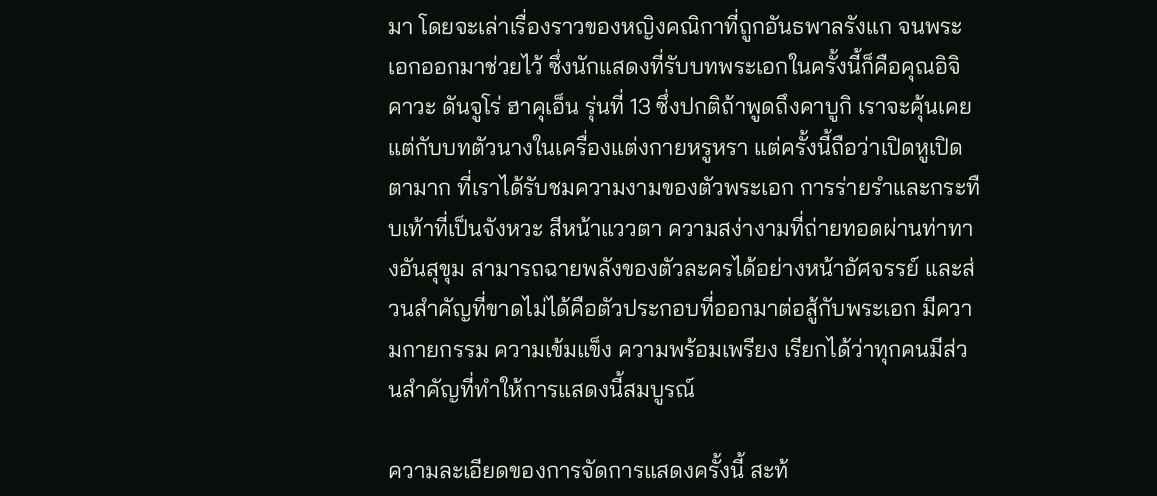มา โดยจะเล่าเรื่องราวของหญิงคณิกาที่ถูกอันธพาลรังแก จนพระเอกออกมาช่วยไว้ ซึ่งนักแสดงที่รับบทพระเอกในครั้งนี้ก็คือคุณอิจิคาวะ ดันจูโร่ ฮาคุเอ็น รุ่นที่ 13 ซึ่งปกติถ้าพูดถึงคาบูกิ เราจะคุ้นเคยแต่กับบทตัวนางในเครื่องแต่งกายหรูหรา แต่ครั้งนี้ถือว่าเปิดหูเปิดตามาก ที่เราได้รับชมความงามของตัวพระเอก การร่ายรำและกระทืบเท้าที่เป็นจังหวะ สีหน้าแววตา ความสง่างามที่ถ่ายทอดผ่านท่าทางอันสุขุม สามารถฉายพลังของตัวละครได้อย่างหน้าอัศจรรย์ และส่วนสำคัญที่ขาดไม่ได้คือตัวประกอบที่ออกมาต่อสู้กับพระเอก มีความกายกรรม ความเข้มแข็ง ความพร้อมเพรียง เรียกได้ว่าทุกคนมีส่วนสำคัญที่ทำให้การแสดงนี้สมบูรณ์

ความละเอียดของการจัดการแสดงครั้งนี้ สะท้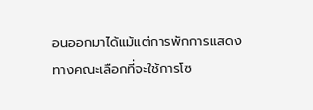อนออกมาได้แม้แต่การพักการแสดง ทางคณะเลือกที่จะใช้การโซ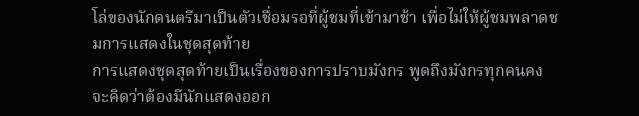โล่ของนักดนตรีมาเป็นตัวเชื่อมรอที่ผู้ชมที่เข้ามาช้า เพื่อไม่ให้ผู้ชมพลาดชมการแสดงในชุดสุดท้าย
การแสดงชุดสุดท้ายเป็นเรื่องของการปราบมังกร พูดถึงมังกรทุกคนคงจะคิดว่าต้องมีนักแสดงออก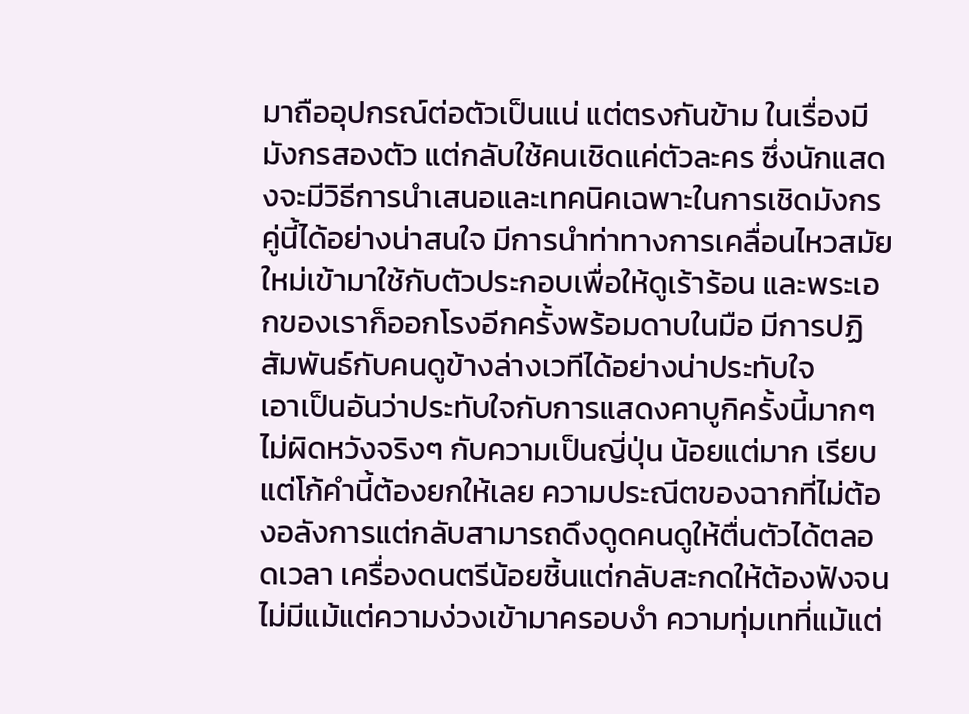มาถืออุปกรณ์ต่อตัวเป็นแน่ แต่ตรงกันข้าม ในเรื่องมีมังกรสองตัว แต่กลับใช้คนเชิดแค่ตัวละคร ซึ่งนักแสดงจะมีวิธีการนำเสนอและเทคนิคเฉพาะในการเชิดมังกรคู่นี้ได้อย่างน่าสนใจ มีการนำท่าทางการเคลื่อนไหวสมัยใหม่เข้ามาใช้กับตัวประกอบเพื่อให้ดูเร้าร้อน และพระเอกของเราก็ออกโรงอีกครั้งพร้อมดาบในมือ มีการปฏิสัมพันธ์กับคนดูข้างล่างเวทีได้อย่างน่าประทับใจ
เอาเป็นอันว่าประทับใจกับการแสดงคาบูกิครั้งนี้มากๆ ไม่ผิดหวังจริงๆ กับความเป็นญี่ปุ่น น้อยแต่มาก เรียบแต่โก้คำนี้ต้องยกให้เลย ความประณีตของฉากที่ไม่ต้องอลังการแต่กลับสามารถดึงดูดคนดูให้ตื่นตัวได้ตลอดเวลา เครื่องดนตรีน้อยชิ้นแต่กลับสะกดให้ต้องฟังจนไม่มีแม้แต่ความง่วงเข้ามาครอบงำ ความทุ่มเทที่แม้แต่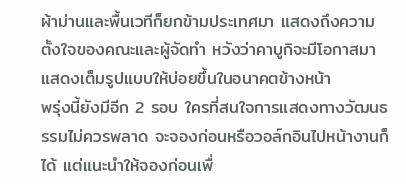ผ้าม่านและพื้นเวทีก็ยกข้ามประเทศมา แสดงถึงความตั้งใจของคณะและผู้จัดทำ หวังว่าคาบูกิจะมีโอกาสมาแสดงเต็มรูปแบบให้บ่อยขึ้นในอนาคตข้างหน้า
พรุ่งนี้ยังมีอีก 2 รอบ ใครที่สนใจการแสดงทางวัฒนธรรมไม่ควรพลาด จะจองก่อนหรือวอล์กอินไปหน้างานก็ได้ แต่แนะนำให้จองก่อนเพื่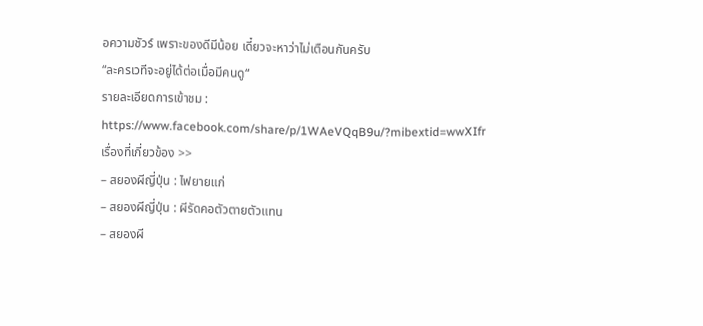อความชัวร์ เพราะของดีมีน้อย เดี๋ยวจะหาว่าไม่เตือนกันครับ
“ละครเวทีจะอยู่ได้ต่อเมื่อมีคนดู“
รายละเอียดการเข้าชม : https://www.facebook.com/share/p/1WAeVQqB9u/?mibextid=wwXIfr
เรื่องที่เกี่ยวข้อง >>
– สยองผีญี่ปุ่น : ไฟยายแก่
– สยองผีญี่ปุ่น : ผีรัดคอตัวตายตัวแทน
– สยองผี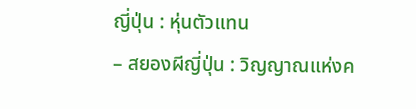ญี่ปุ่น : หุ่นตัวแทน
– สยองผีญี่ปุ่น : วิญญาณแห่งค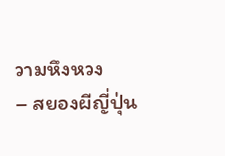วามหึงหวง
– สยองผีญี่ปุ่น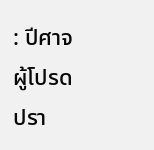: ปีศาจผู้โปรดปรา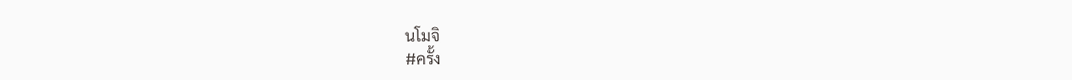นโมจิ
#ครั้ง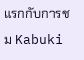แรกกับการชม Kabuki